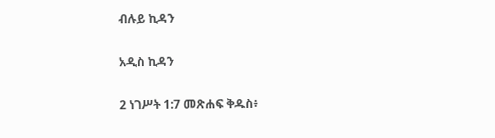ብሉይ ኪዳን

አዲስ ኪዳን

2 ነገሥት 1:7 መጽሐፍ ቅዱስ፥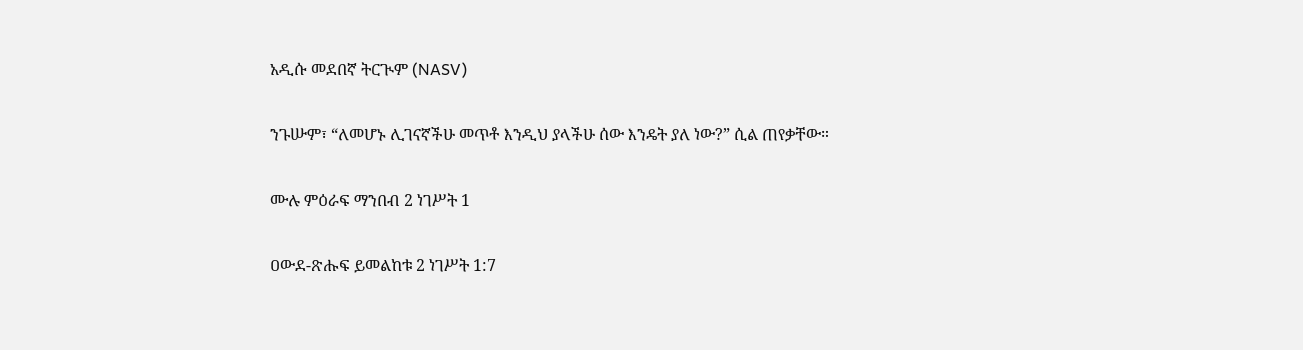አዲሱ መደበኛ ትርጒም (NASV)

ንጉሡም፣ “ለመሆኑ ሊገናኛችሁ መጥቶ እንዲህ ያላችሁ ሰው እንዴት ያለ ነው?” ሲል ጠየቃቸው።

ሙሉ ምዕራፍ ማንበብ 2 ነገሥት 1

ዐውደ-ጽሑፍ ይመልከቱ 2 ነገሥት 1:7